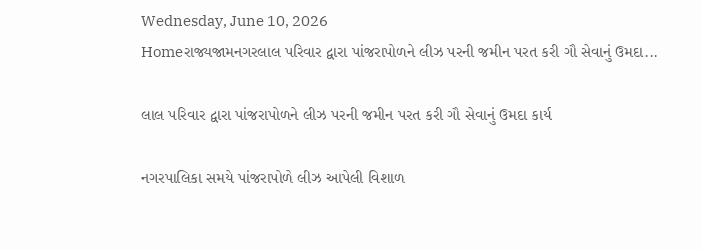Wednesday, June 10, 2026
Homeરાજ્યજામનગરલાલ પરિવાર દ્વારા પાંજરાપોળને લીઝ પરની જમીન પરત કરી ગૌ સેવાનું ઉમદા...

લાલ પરિવાર દ્વારા પાંજરાપોળને લીઝ પરની જમીન પરત કરી ગૌ સેવાનું ઉમદા કાર્ય

નગરપાલિકા સમયે પાંજરાપોળે લીઝ આપેલી વિશાળ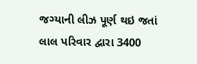જગ્યાની લીઝ પૂર્ણ થઇ જતાં લાલ પરિવાર દ્વારા 3400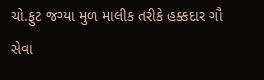ચો.ફુટ જગ્યા મુળ માલીક તરીકે હક્કદાર ગૌ સેવા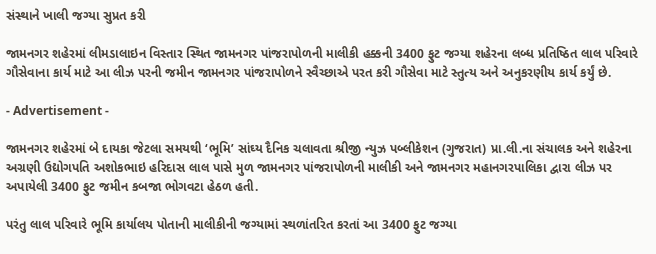સંસ્થાને ખાલી જગ્યા સુપ્રત કરી

જામનગર શહેરમાં લીમડાલાઇન વિસ્તાર સ્થિત જામનગર પાંજરાપોળની માલીકી હક્કની 3400 ફુટ જગ્યા શહેરના લબ્ધ પ્રતિષ્ઠિત લાલ પરિવારે ગૌસેવાના કાર્ય માટે આ લીઝ પરની જમીન જામનગર પાંજરાપોળને સ્વૈચ્છાએ પરત કરી ગૌસેવા માટે સ્તુત્ય અને અનુકરણીય કાર્ય કર્યું છે.

- Advertisement -

જામનગર શહેરમાં બે દાયકા જેટલા સમયથી ‘ભૂમિ’ સાંઘ્ય દૈનિક ચલાવતા શ્રીજી ન્યુઝ પબ્લીકેશન (ગુજરાત) પ્રા.લી.ના સંચાલક અને શહેરના અગ્રણી ઉદ્યોગપતિ અશોકભાઇ હરિદાસ લાલ પાસે મુળ જામનગર પાંજરાપોળની માલીકી અને જામનગર મહાનગરપાલિકા દ્વારા લીઝ પર અપાયેલી 3400 ફુટ જમીન કબજા ભોગવટા હેઠળ હતી.

પરંતુ લાલ પરિવારે ભૂમિ કાર્યાલય પોતાની માલીકીની જગ્યામાં સ્થળાંતરિત કરતાં આ 3400 ફુટ જગ્યા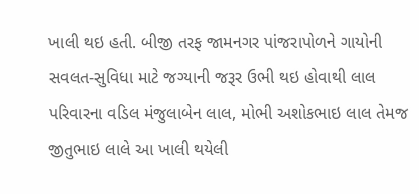ખાલી થઇ હતી. બીજી તરફ જામનગર પાંજરાપોળને ગાયોની સવલત-સુવિધા માટે જગ્યાની જરૂર ઉભી થઇ હોવાથી લાલ પરિવારના વડિલ મંજુલાબેન લાલ, મોભી અશોકભાઇ લાલ તેમજ જીતુભાઇ લાલે આ ખાલી થયેલી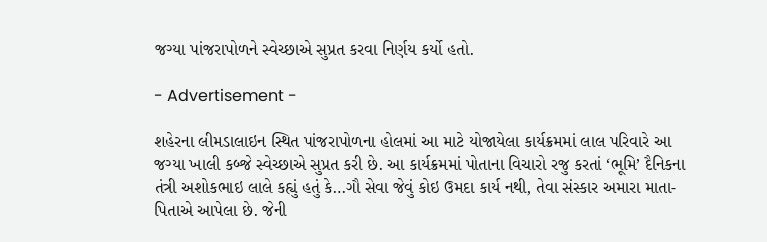જગ્યા પાંજરાપોળને સ્વેચ્છાએ સુપ્રત કરવા નિર્ણય કર્યો હતો.

- Advertisement -

શહેરના લીમડાલાઇન સ્થિત પાંજરાપોળના હોલમાં આ માટે યોજાયેલા કાર્યક્રમમાં લાલ પરિવારે આ જગ્યા ખાલી કબ્જે સ્વેચ્છાએ સુપ્રત કરી છે. આ કાર્યક્રમમાં પોતાના વિચારો રજુ કરતાં ‘ભૂમિ’ દૈનિકના તંત્રી અશોકભાઇ લાલે કહ્યું હતું કે…ગૌ સેવા જેવું કોઇ ઉમદા કાર્ય નથી, તેવા સંસ્કાર અમારા માતા-પિતાએ આપેલા છે. જેની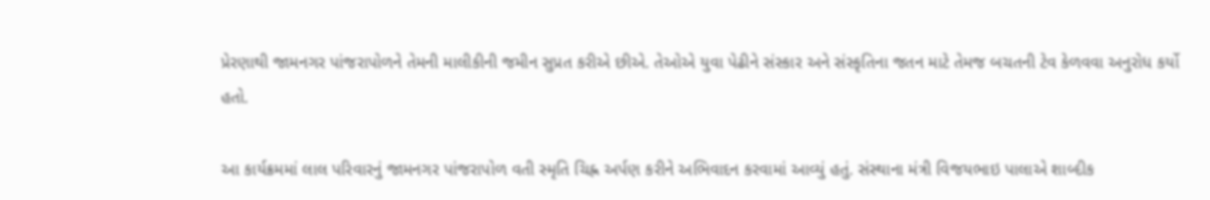પ્રેરણાથી જામનગર પાંજરાપોળને તેમની માલીકીની જમીન સુપ્રત કરીએ છીએ. તેઓએ યુવા પેઢીને સંસ્કાર અને સંસ્કૃતિના જતન માટે તેમજ બચતની ટેવ કેળવવા અનુરોધ કર્યો હતો.

આ કાર્યક્રમમાં લાલ પરિવારનું જામનગર પાંજરાપોળ વતી સ્મૃતિ ચિહ્ન અર્પણ કરીને અભિવાદન કરવામાં આવ્યું હતું. સંસ્થાના મંત્રી વિજયભાઇ પાલાએ શાબ્દીક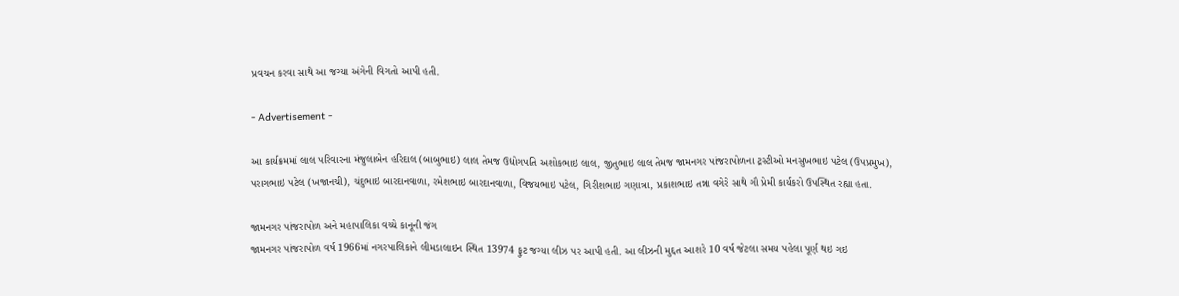પ્રવચન કરવા સાથે આ જગ્યા અંગેની વિગતો આપી હતી.

- Advertisement -

આ કાર્યક્રમમાં લાલ પરિવારના મંજુલાબેન હરિદાલ (બાબુભાઇ) લાલ તેમજ ઉદ્યોગપતિ અશોકભાઇ લાલ, જીતુભાઇ લાલ તેમજ જામનગર પાંજરાપોળના ટ્રસ્ટીઓ મનસુખભાઇ પટેલ (ઉપપ્રમુખ), પરાગભાઇ પટેલ (ખજાનચી), ચંદુભાઇ બારદાનવાળા, રમેશભાઇ બારદાનવાળા, વિજયભાઇ પટેલ, ગિરીશભાઇ ગણાત્રા, પ્રકાશભાઇ તન્ના વગેરે સાથે ગૌ પ્રેમી કાર્યકરો ઉપસ્થિત રહ્યા હતા.

જામનગર પાંજરાપોળ અને મહાપાલિકા વચ્ચે કાનૂની જંગ
જામનગર પાંજરાપોળ વર્ષ 1966માં નગરપાલિકાને લીમડાલાઇન સ્થિત 13974 ફુટ જગ્યા લીઝ પર આપી હતી. આ લીઝની મુદ્દત આશરે 10 વર્ષ જેટલા સમય પહેલા પૂર્ણ થઇ ગઇ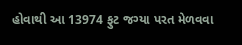હોવાથી આ 13974 ફુટ જગ્યા પરત મેળવવા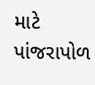માટે પાંજરાપોળ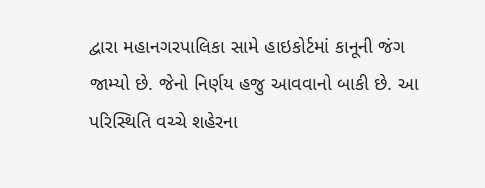દ્વારા મહાનગરપાલિકા સામે હાઇકોર્ટમાં કાનૂની જંગ જામ્યો છે. જેનો નિર્ણય હજુ આવવાનો બાકી છે. આ પરિસ્થિતિ વચ્ચે શહેરના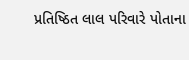પ્રતિષ્ઠિત લાલ પરિવારે પોતાના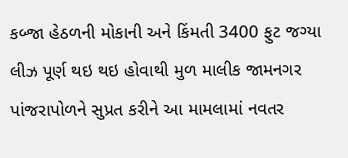કબ્જા હેઠળની મોકાની અને કિંમતી 3400 ફુટ જગ્યા લીઝ પૂર્ણ થઇ થઇ હોવાથી મુળ માલીક જામનગર પાંજરાપોળને સુપ્રત કરીને આ મામલામાં નવતર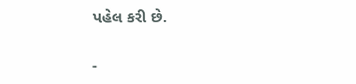પહેલ કરી છે.

-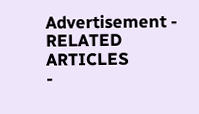Advertisement -
RELATED ARTICLES
-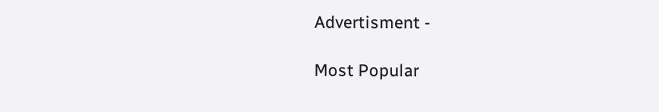Advertisment -

Most Popular